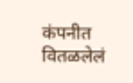कंपनीत वितळलेलं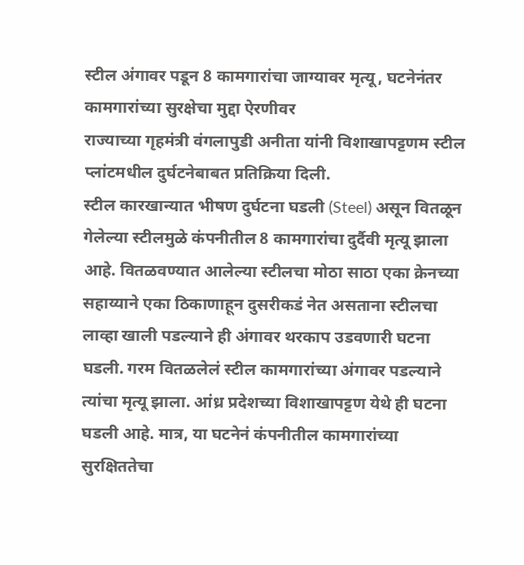स्टील अंगावर पडून 8 कामगारांचा जाग्यावर मृत्यू, घटनेनंतर कामगारांच्या सुरक्षेचा मुद्दा ऐरणीवर
राज्याच्या गृहमंत्री वंगलापुडी अनीता यांनी विशाखापट्टणम स्टील प्लांटमधील दुर्घटनेबाबत प्रतिक्रिया दिली.
स्टील कारखान्यात भीषण दुर्घटना घडली (Steel) असून वितळून गेलेल्या स्टीलमुळे कंपनीतील 8 कामगारांचा दुर्दैवी मृत्यू झाला आहे. वितळवण्यात आलेल्या स्टीलचा मोठा साठा एका क्रेनच्या सहाय्याने एका ठिकाणाहून दुसरीकडं नेत असताना स्टीलचा लाव्हा खाली पडल्याने ही अंगावर थरकाप उडवणारी घटना घडली. गरम वितळलेलं स्टील कामगारांच्या अंगावर पडल्याने त्यांचा मृत्यू झाला. आंध्र प्रदेशच्या विशाखापट्टण येथे ही घटना घडली आहे. मात्र, या घटनेनं कंपनीतील कामगारांच्या सुरक्षिततेचा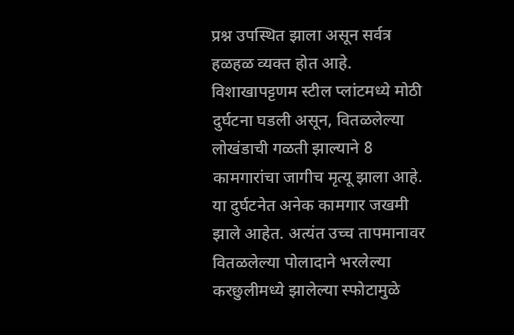प्रश्न उपस्थित झाला असून सर्वत्र हळहळ व्यक्त होत आहे.
विशाखापट्टणम स्टील प्लांटमध्ये मोठी दुर्घटना घडली असून, वितळलेल्या लोखंडाची गळती झाल्याने 8 कामगारांचा जागीच मृत्यू झाला आहे. या दुर्घटनेत अनेक कामगार जखमी झाले आहेत. अत्यंत उच्च तापमानावर वितळलेल्या पोलादाने भरलेल्या करछुलीमध्ये झालेल्या स्फोटामुळे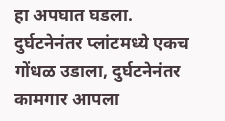हा अपघात घडला. दुर्घटनेनंतर प्लांटमध्ये एकच गोंधळ उडाला, दुर्घटनेनंतर कामगार आपला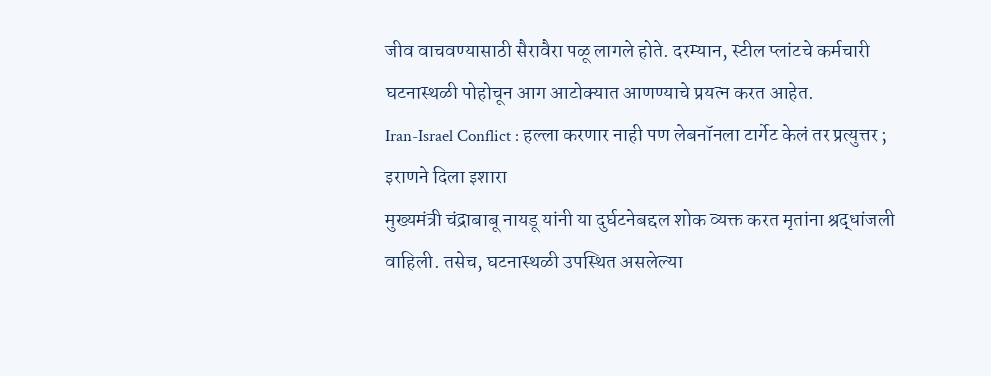जीव वाचवण्यासाठी सैरावैरा पळू लागले होते. दरम्यान, स्टील प्लांटचे कर्मचारी घटनास्थळी पोहोचून आग आटोक्यात आणण्याचे प्रयत्न करत आहेत.
Iran-Israel Conflict : हल्ला करणार नाही पण लेबनॉनला टार्गेट केलं तर प्रत्युत्तर ; इराणने दिला इशारा
मुख्यमंत्री चंद्राबाबू नायडू यांनी या दुर्घटनेबद्दल शोक व्यक्त करत मृतांना श्रद्धांजली वाहिली. तसेच, घटनास्थळी उपस्थित असलेल्या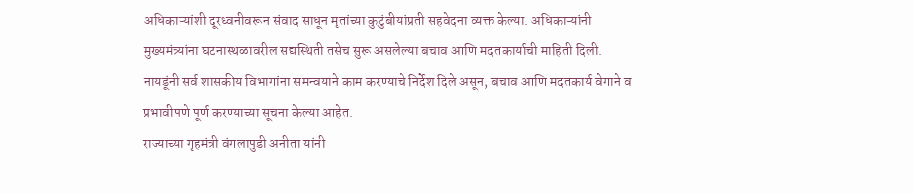अधिकाऱ्यांशी दूरध्वनीवरून संवाद साधून मृतांच्या कुटुंबीयांप्रती सहवेदना व्यक्त केल्या. अधिकाऱ्यांनी मुख्यमंत्र्यांना घटनास्थळावरील सद्यस्थिती तसेच सुरू असलेल्या बचाव आणि मदतकार्याची माहिती दिली. नायडूंनी सर्व शासकीय विभागांना समन्वयाने काम करण्याचे निर्देश दिले असून, बचाव आणि मदतकार्य वेगाने व प्रभावीपणे पूर्ण करण्याच्या सूचना केल्या आहेत.
राज्याच्या गृहमंत्री वंगलापुडी अनीता यांनी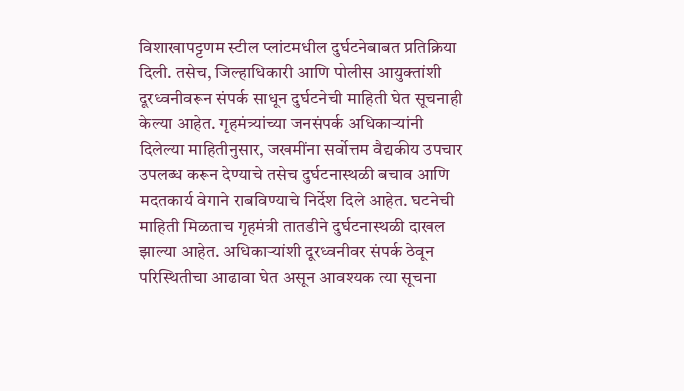विशाखापट्टणम स्टील प्लांटमधील दुर्घटनेबाबत प्रतिक्रिया दिली. तसेच, जिल्हाधिकारी आणि पोलीस आयुक्तांशी दूरध्वनीवरून संपर्क साधून दुर्घटनेची माहिती घेत सूचनाही केल्या आहेत. गृहमंत्र्यांच्या जनसंपर्क अधिकाऱ्यांनी दिलेल्या माहितीनुसार, जखमींना सर्वोत्तम वैद्यकीय उपचार उपलब्ध करून देण्याचे तसेच दुर्घटनास्थळी बचाव आणि मदतकार्य वेगाने राबविण्याचे निर्देश दिले आहेत. घटनेची माहिती मिळताच गृहमंत्री तातडीने दुर्घटनास्थळी दाखल झाल्या आहेत. अधिकाऱ्यांशी दूरध्वनीवर संपर्क ठेवून परिस्थितीचा आढावा घेत असून आवश्यक त्या सूचना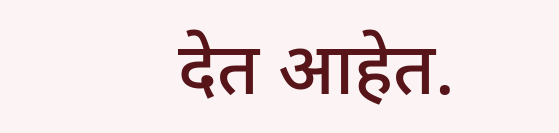देत आहेत.